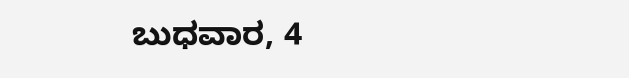ಬುಧವಾರ, 4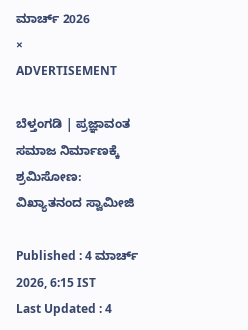ಮಾರ್ಚ್ 2026
×
ADVERTISEMENT

ಬೆಳ್ತಂಗಡಿ | ಪ್ರಜ್ಞಾವಂತ ಸಮಾಜ ನಿರ್ಮಾಣಕ್ಕೆ ಶ್ರಮಿಸೋಣ: ವಿಖ್ಯಾತನಂದ ಸ್ವಾಮೀಜಿ

Published : 4 ಮಾರ್ಚ್ 2026, 6:15 IST
Last Updated : 4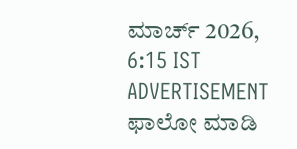ಮಾರ್ಚ್ 2026, 6:15 IST
ADVERTISEMENT
ಫಾಲೋ ಮಾಡಿ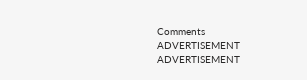Comments
ADVERTISEMENT
ADVERTISEMENT